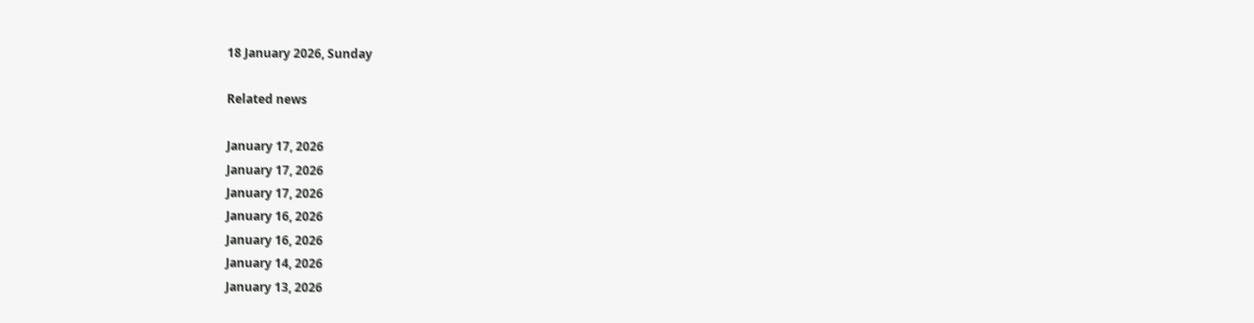18 January 2026, Sunday

Related news

January 17, 2026
January 17, 2026
January 17, 2026
January 16, 2026
January 16, 2026
January 14, 2026
January 13, 2026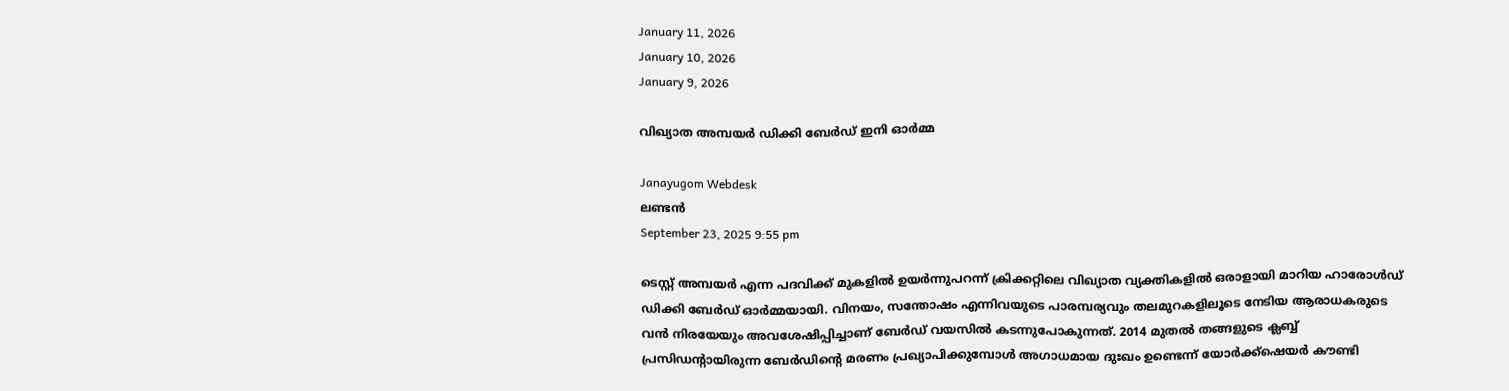January 11, 2026
January 10, 2026
January 9, 2026

വിഖ്യാത അമ്പയർ ഡിക്കി ബേർഡ് ഇനി ഓർമ്മ

Janayugom Webdesk
ലണ്ടന്‍
September 23, 2025 9:55 pm

ടെസ്റ്റ് അമ്പയർ എന്ന പദവിക്ക് മുകളിൽ ഉയർന്നുപറന്ന് ക്രിക്കറ്റിലെ വിഖ്യാത വ്യക്തികളിൽ ഒരാളായി മാറിയ ഹാരോൾഡ് ഡിക്കി ബേര്‍ഡ് ഓർമ്മയായി. വിനയം, സന്തോഷം എന്നിവയുടെ പാരമ്പര്യവും തലമുറകളിലൂടെ നേടിയ ആരാധകരുടെ വൻ നിരയേയും അവശേഷിപ്പിച്ചാണ് ബേർഡ് വയസിൽ കടന്നുപോകുന്നത്. 2014 മുതൽ തങ്ങളുടെ ക്ലബ്ബ് പ്രസിഡന്റായിരുന്ന ബേർഡിന്റെ മരണം പ്രഖ്യാപിക്കുമ്പോൾ അഗാധമായ ദുഃഖം ഉണ്ടെന്ന് യോർക്ക്ഷെയർ കൗണ്ടി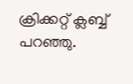ക്രിക്കറ്റ് ക്ലബ്ബ് പറഞ്ഞു.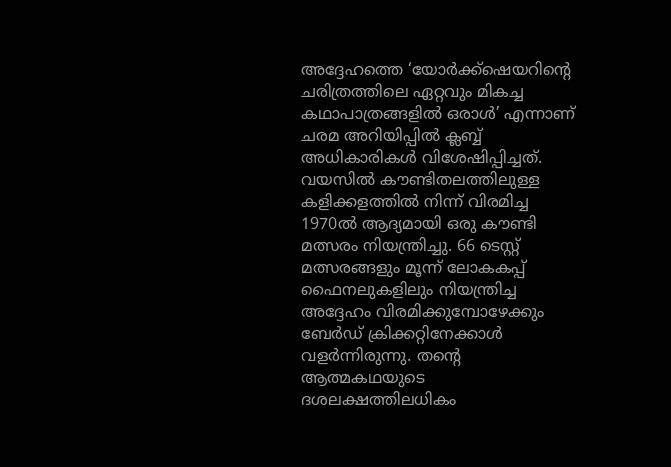അദ്ദേഹത്തെ ‘യോർക്ക്ഷെയറിന്റെ ചരിത്രത്തിലെ ഏറ്റവും മികച്ച കഥാപാത്രങ്ങളിൽ ഒരാൾ’ എന്നാണ് ചരമ അറിയിപ്പിൽ ക്ലബ്ബ് അധികാരികൾ വിശേഷിപ്പിച്ചത്. വയസിൽ കൗണ്ടിതലത്തിലുള്ള കളിക്കളത്തിൽ നിന്ന് വിരമിച്ച 1970ൽ ആദ്യമായി ഒരു കൗണ്ടി മത്സരം നിയന്ത്രിച്ചു. 66 ടെസ്റ്റ് മത്സരങ്ങളും മൂന്ന് ലോകകപ്പ് ഫൈനലുകളിലും നിയന്ത്രിച്ച അദ്ദേഹം വിരമിക്കുമ്പോഴേക്കും ബേർഡ് ക്രിക്കറ്റിനേക്കാൾ വളർന്നിരുന്നു. തന്റെ ആത്മകഥയുടെ ദശലക്ഷത്തിലധികം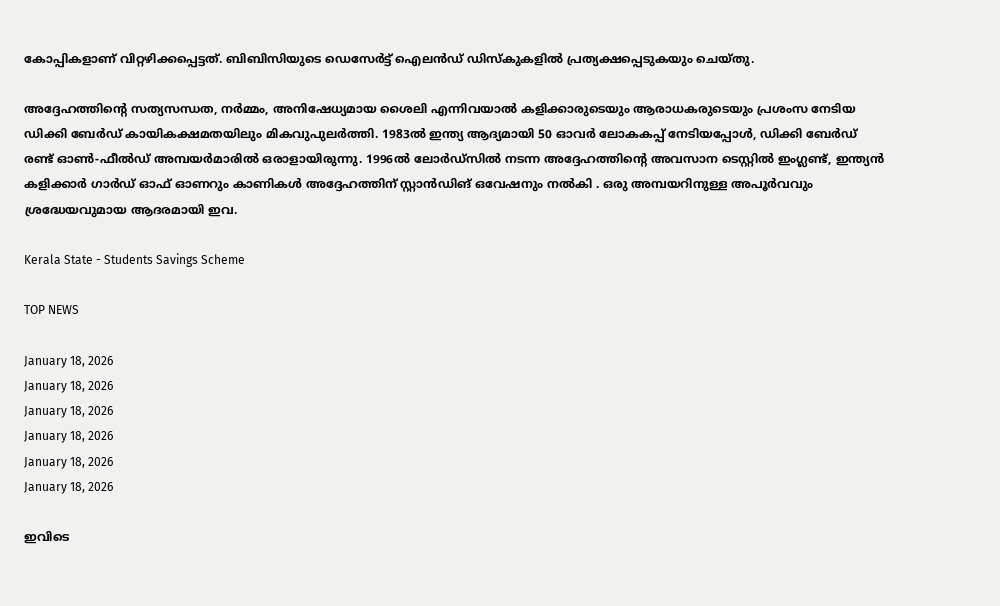കോപ്പികളാണ് വിറ്റഴിക്കപ്പെട്ടത്. ബിബിസിയുടെ ഡെസേർട്ട് ഐലൻഡ് ഡിസ്കുകളിൽ പ്രത്യക്ഷപ്പെടുകയും ചെയ്തു.

അദ്ദേഹത്തിന്റെ സത്യസന്ധത, നർമ്മം, അനിഷേധ്യമായ ശൈലി എന്നിവയാൽ കളിക്കാരുടെയും ആരാധകരുടെയും പ്രശംസ നേടിയ ഡിക്കി ബേർഡ് കായികക്ഷമതയിലും മികവുപുലർത്തി. 1983ൽ ഇന്ത്യ ആദ്യമായി 50 ഓവർ ലോകകപ്പ് നേടിയപ്പോൾ, ഡിക്കി ബേർഡ് രണ്ട് ഓൺ‑ഫീൽഡ് അമ്പയർമാരിൽ ഒരാളായിരുന്നു. 1996ൽ ലോർഡ്സിൽ നടന്ന അദ്ദേഹത്തിന്റെ അവസാന ടെസ്റ്റിൽ ഇംഗ്ലണ്ട്, ഇന്ത്യൻ കളിക്കാർ ഗാർഡ് ഓഫ് ഓണറും കാണികൾ അദ്ദേഹത്തിന് സ്റ്റാൻഡിങ് ഒവേഷനും നൽകി . ഒരു അമ്പയറിനുള്ള അപൂർവവും ശ്രദ്ധേയവുമായ ആദരമായി ഇവ.

Kerala State - Students Savings Scheme

TOP NEWS

January 18, 2026
January 18, 2026
January 18, 2026
January 18, 2026
January 18, 2026
January 18, 2026

ഇവിടെ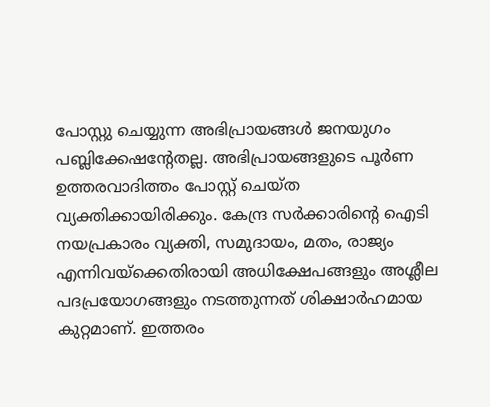പോസ്റ്റു ചെയ്യുന്ന അഭിപ്രായങ്ങള്‍ ജനയുഗം പബ്ലിക്കേഷന്റേതല്ല. അഭിപ്രായങ്ങളുടെ പൂര്‍ണ ഉത്തരവാദിത്തം പോസ്റ്റ് ചെയ്ത വ്യക്തിക്കായിരിക്കും. കേന്ദ്ര സര്‍ക്കാരിന്റെ ഐടി നയപ്രകാരം വ്യക്തി, സമുദായം, മതം, രാജ്യം എന്നിവയ്‌ക്കെതിരായി അധിക്ഷേപങ്ങളും അശ്ലീല പദപ്രയോഗങ്ങളും നടത്തുന്നത് ശിക്ഷാര്‍ഹമായ കുറ്റമാണ്. ഇത്തരം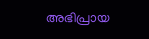അഭിപ്രായ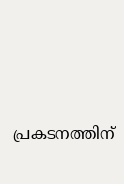പ്രകടനത്തിന്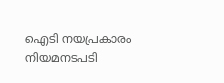ഐടി നയപ്രകാരം നിയമനടപടി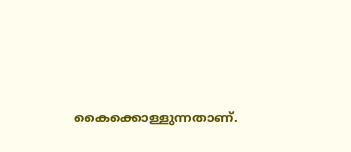കൈക്കൊള്ളുന്നതാണ്.